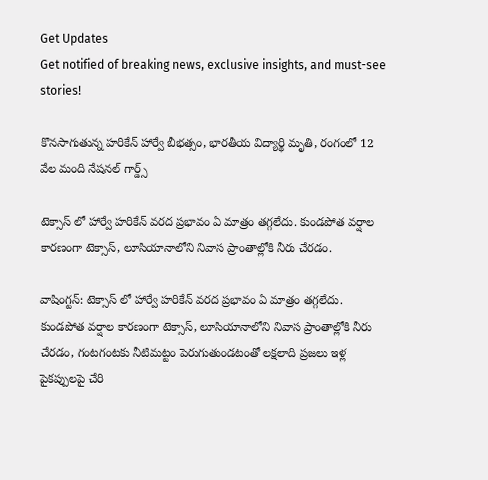Get Updates
Get notified of breaking news, exclusive insights, and must-see stories!

కొనసాగుతున్న హరికేన్ హార్వే బీభత్సం, భారతీయ విద్యార్థి మృతి, రంగంలో 12 వేల మంది నేషనల్ గార్డ్స్

టెక్సాస్ లో హార్వే హరికేన్ వరద ప్రభావం ఏ మాత్రం తగ్గలేదు. కుండపోత వర్షాల కారణంగా టెక్సాస్, లూసియానాలోని నివాస ప్రాంతాల్లోకి నీరు చేరడం.

వాషింగ్టన్: టెక్సాస్ లో హార్వే హరికేన్ వరద ప్రభావం ఏ మాత్రం తగ్గలేదు. కుండపోత వర్షాల కారణంగా టెక్సాస్, లూసియానాలోని నివాస ప్రాంతాల్లోకి నీరు చేరడం, గంటగంటకు నీటిమట్టం పెరుగుతుండటంతో లక్షలాది ప్రజలు ఇళ్ల పైకప్పులపై చేరి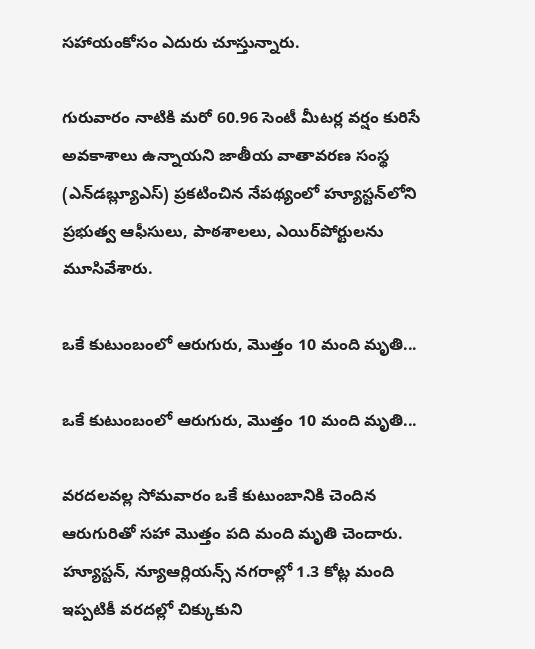సహాయంకోసం ఎదురు చూస్తున్నారు.

గురువారం నాటికి మరో 60.96 సెంటీ మీటర్ల వర్షం కురిసే అవకాశాలు ఉన్నాయని జాతీయ వాతావరణ సంస్థ (ఎన్‌డబ్ల్యూఎస్) ప్రకటించిన నేపథ్యంలో హ్యూస్టన్‌లోని ప్రభుత్వ ఆఫీసులు, పాఠశాలలు, ఎయిర్‌పోర్టులను మూసివేశారు.

ఒకే కుటుంబంలో ఆరుగురు, మొత్తం 10 మంది మృతి...

ఒకే కుటుంబంలో ఆరుగురు, మొత్తం 10 మంది మృతి...

వరదలవల్ల సోమవారం ఒకే కుటుంబానికి చెందిన ఆరుగురితో సహా మొత్తం పది మంది మృతి చెందారు. హ్యూస్టన్, న్యూఆర్లియన్స్ నగరాల్లో 1.3 కోట్ల మంది ఇప్పటికీ వరదల్లో చిక్కుకుని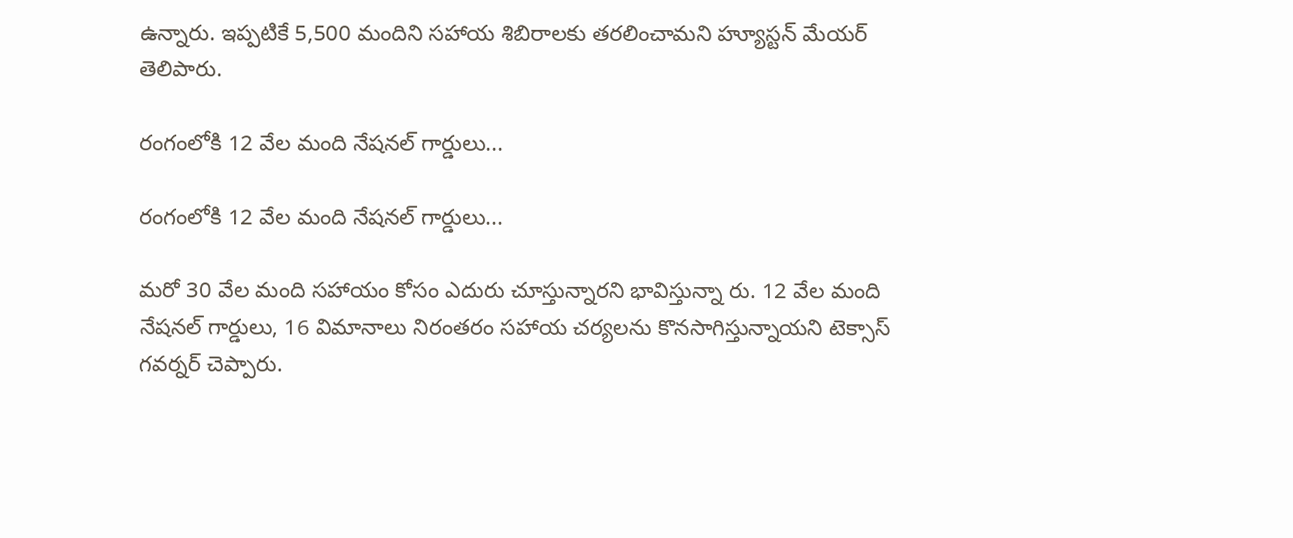ఉన్నారు. ఇప్పటికే 5,500 మందిని సహాయ శిబిరాలకు తరలించామని హ్యూస్టన్ మేయర్ తెలిపారు.

రంగంలోకి 12 వేల మంది నేషనల్ గార్డులు...

రంగంలోకి 12 వేల మంది నేషనల్ గార్డులు...

మరో 30 వేల మంది సహాయం కోసం ఎదురు చూస్తున్నారని భావిస్తున్నా రు. 12 వేల మంది నేషనల్ గార్డులు, 16 విమానాలు నిరంతరం సహాయ చర్యలను కొనసాగిస్తున్నాయని టెక్సాస్ గవర్నర్ చెప్పారు.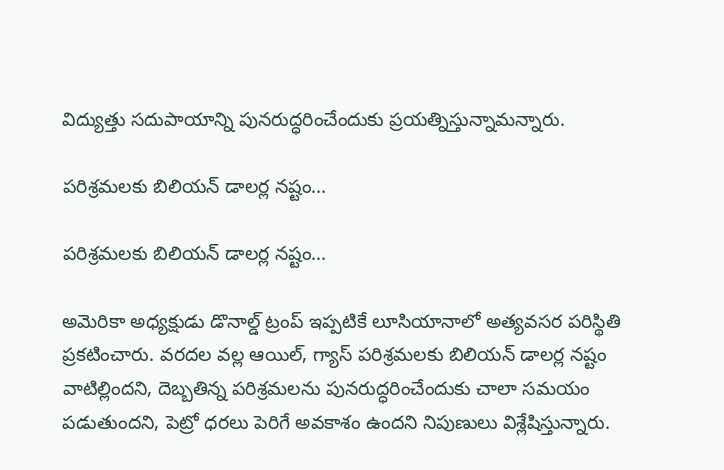విద్యుత్తు సదుపాయాన్ని పునరుద్ధరించేందుకు ప్రయత్నిస్తున్నామన్నారు.

పరిశ్రమలకు బిలియన్ డాలర్ల నష్టం...

పరిశ్రమలకు బిలియన్ డాలర్ల నష్టం...

అమెరికా అధ్యక్షుడు డొనాల్డ్ ట్రంప్ ఇప్పటికే లూసియానాలో అత్యవసర పరిస్థితి ప్రకటించారు. వరదల వల్ల ఆయిల్, గ్యాస్ పరిశ్రమలకు బిలియన్ డాలర్ల నష్టం వాటిల్లిందని, దెబ్బతిన్న పరిశ్రమలను పునరుద్ధరించేందుకు చాలా సమయం పడుతుందని, పెట్రో ధరలు పెరిగే అవకాశం ఉందని నిపుణులు విశ్లేషిస్తున్నారు.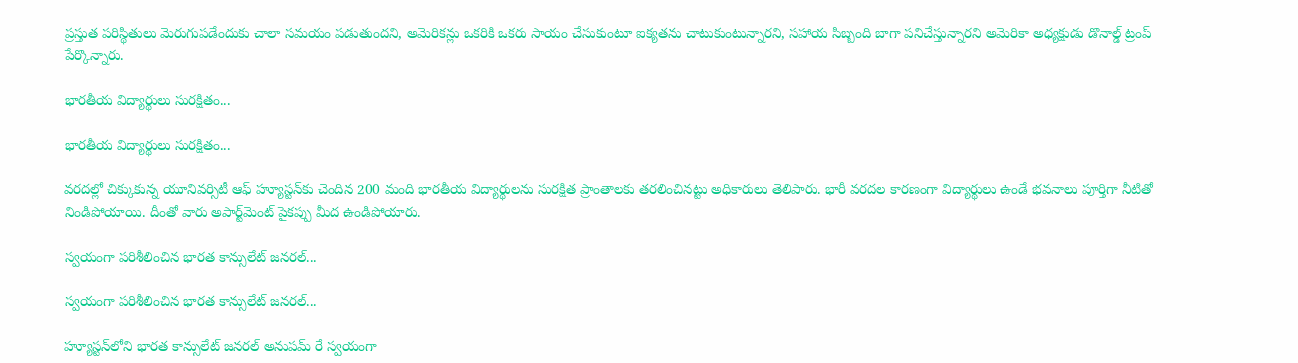ప్రస్తుత పరిస్థితులు మెరుగుపడేందుకు చాలా సమయం పడుతుందని, అమెరికన్లు ఒకరికి ఒకరు సాయం చేసుకుంటూ ఐక్యతను చాటుకుంటున్నారని, సహాయ సిబ్బంది బాగా పనిచేస్తున్నారని అమెరికా అధ్యక్షుడు డొనాల్డ్ ట్రంప్ పేర్కొన్నారు.

భారతీయ విద్యార్థులు సురక్షితం...

భారతీయ విద్యార్థులు సురక్షితం...

వరదల్లో చిక్కుకున్న యూనివర్సిటీ ఆఫ్ హ్యూస్టన్‌కు చెందిన 200 మంది భారతీయ విద్యార్థులను సురక్షిత ప్రాంతాలకు తరలించినట్టు అధికారులు తెలిపారు. భారీ వరదల కారణంగా విద్యార్థులు ఉండే భవనాలు పూర్తిగా నీటితో నిండిపోయాయి. దీంతో వారు అపార్ట్‌మెంట్ పైకప్పు మీద ఉండిపోయారు.

స్వయంగా పరిశీలించిన భారత కాన్సులేట్ జనరల్...

స్వయంగా పరిశీలించిన భారత కాన్సులేట్ జనరల్...

హ్యూస్టన్‌లోని భారత కాన్సులేట్ జనరల్ అనుపమ్‌ రే స్వయంగా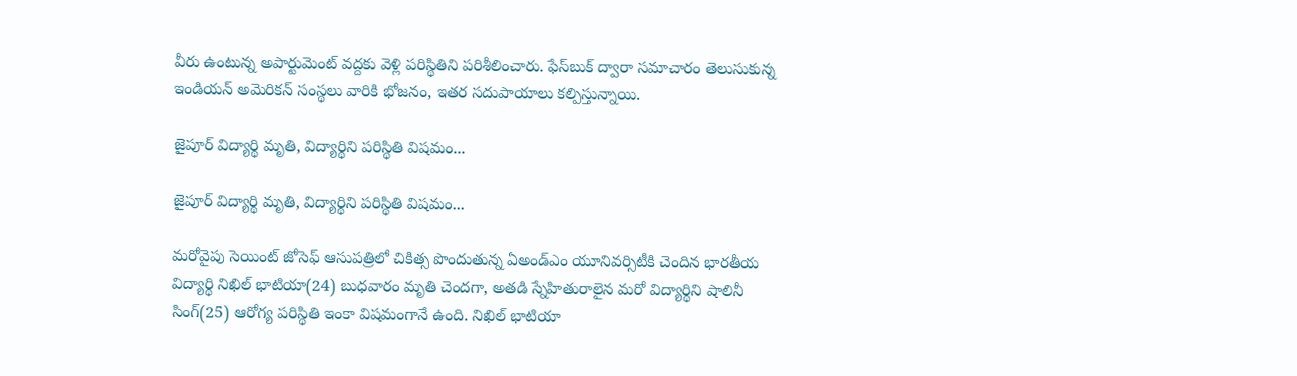వీరు ఉంటున్న అపార్టుమెంట్ వద్దకు వెళ్లి పరిస్థితిని పరిశీలించారు. ఫేస్‌బుక్ ద్వారా సమాచారం తెలుసుకున్న ఇండియన్ అమెరికన్ సంస్థలు వారికి భోజనం, ఇతర సదుపాయాలు కల్పిస్తున్నాయి.

జైపూర్ విద్యార్థి మృతి, విద్యార్థిని పరిస్థితి విషమం...

జైపూర్ విద్యార్థి మృతి, విద్యార్థిని పరిస్థితి విషమం...

మరోవైపు సెయింట్ జోసెఫ్ ఆసుపత్రిలో చికిత్స పొందుతున్న ఏఅండ్‌ఎం యూనివర్సిటీకి చెందిన భారతీయ విద్యార్థి నిఖిల్ భాటియా(24) బుధవారం మృతి చెందగా, అతడి స్నేహితురాలైన మరో విద్యార్థిని షాలినీ సింగ్(25) ఆరోగ్య పరిస్థితి ఇంకా విషమంగానే ఉంది. నిఖిల్ భాటియా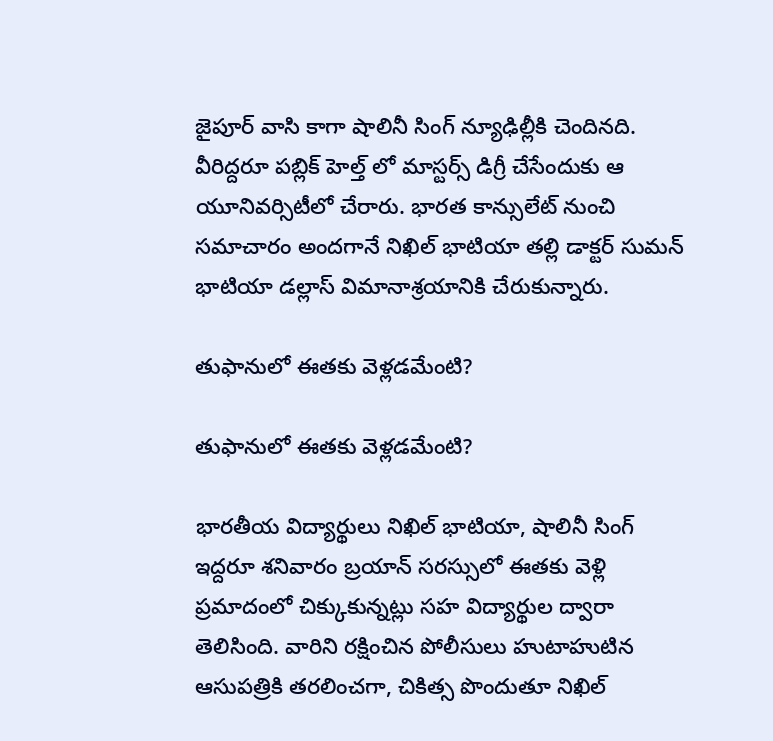జైపూర్ వాసి కాగా షాలినీ సింగ్ న్యూఢిల్లీకి చెందినది. వీరిద్దరూ పబ్లిక్ హెల్త్ లో మాస్టర్స్ డిగ్రీ చేసేందుకు ఆ యూనివర్సిటీలో చేరారు. భారత కాన్సులేట్ నుంచి సమాచారం అందగానే నిఖిల్ భాటియా తల్లి డాక్టర్ సుమన్ భాటియా డల్లాస్ విమానాశ్రయానికి చేరుకున్నారు.

తుఫానులో ఈతకు వెళ్లడమేంటి?

తుఫానులో ఈతకు వెళ్లడమేంటి?

భారతీయ విద్యార్థులు నిఖిల్ భాటియా, షాలినీ సింగ్ ఇద్దరూ శనివారం బ్రయాన్ సరస్సులో ఈతకు వెళ్లి ప్రమాదంలో చిక్కుకున్నట్లు సహ విద్యార్థుల ద్వారా తెలిసింది. వారిని రక్షించిన పోలీసులు హుటాహుటిన ఆసుపత్రికి తరలించగా, చికిత్స పొందుతూ నిఖిల్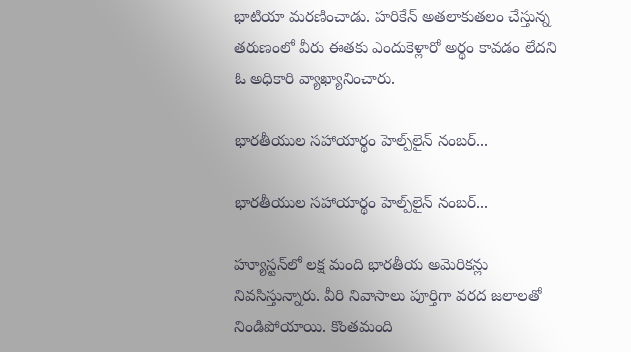భాటియా మరణించాడు. హరికేన్ అతలాకుతలం చేస్తున్న తరుణంలో వీరు ఈతకు ఎందుకెళ్లారో అర్థం కావడం లేదని ఓ అధికారి వ్యాఖ్యానించారు.

భారతీయుల సహాయార్థం హెల్ప్‌లైన్‌ నంబర్‌...

భారతీయుల సహాయార్థం హెల్ప్‌లైన్‌ నంబర్‌...

హ్యూస్టన్‌లో లక్ష మంది భారతీయ అమెరికన్లు నివసిస్తున్నారు. వీరి నివాసాలు పూర్తిగా వరద జలాలతో నిండిపోయాయి. కొంతమంది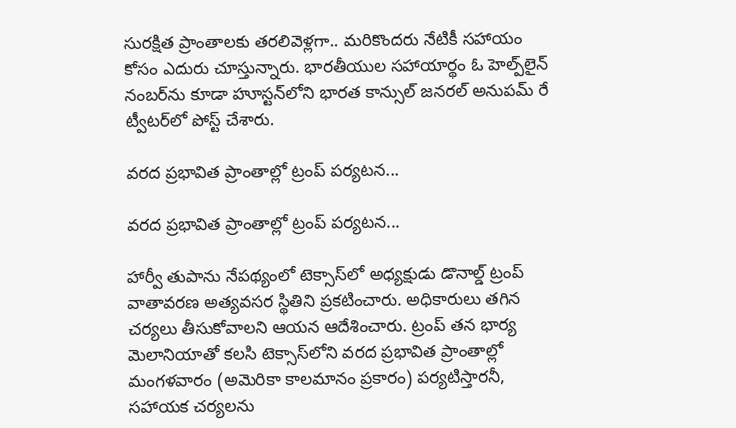సురక్షిత ప్రాంతాలకు తరలివెళ్లగా.. మరికొందరు నేటికీ సహాయం కోసం ఎదురు చూస్తున్నారు. భారతీయుల సహాయార్థం ఓ హెల్ప్‌లైన్‌ నంబర్‌ను కూడా హూస్టన్‌లోని భారత కాన్సుల్‌ జనరల్‌ అనుపమ్‌ రే ట్వీటర్‌లో పోస్ట్‌ చేశారు.

వరద ప్రభావిత ప్రాంతాల్లో ట్రంప్‌ పర్యటన...

వరద ప్రభావిత ప్రాంతాల్లో ట్రంప్‌ పర్యటన...

హార్వీ తుపాను నేపథ్యంలో టెక్సాస్‌లో అధ్యక్షుడు డొనాల్డ్‌ ట్రంప్‌ వాతావరణ అత్యవసర స్థితిని ప్రకటించారు. అధికారులు తగిన చర్యలు తీసుకోవాలని ఆయన ఆదేశించారు. ట్రంప్‌ తన భార్య మెలానియాతో కలసి టెక్సాస్‌లోని వరద ప్రభావిత ప్రాంతాల్లో మంగళవారం (అమెరికా కాలమానం ప్రకారం) పర్యటిస్తారనీ, సహాయక చర్యలను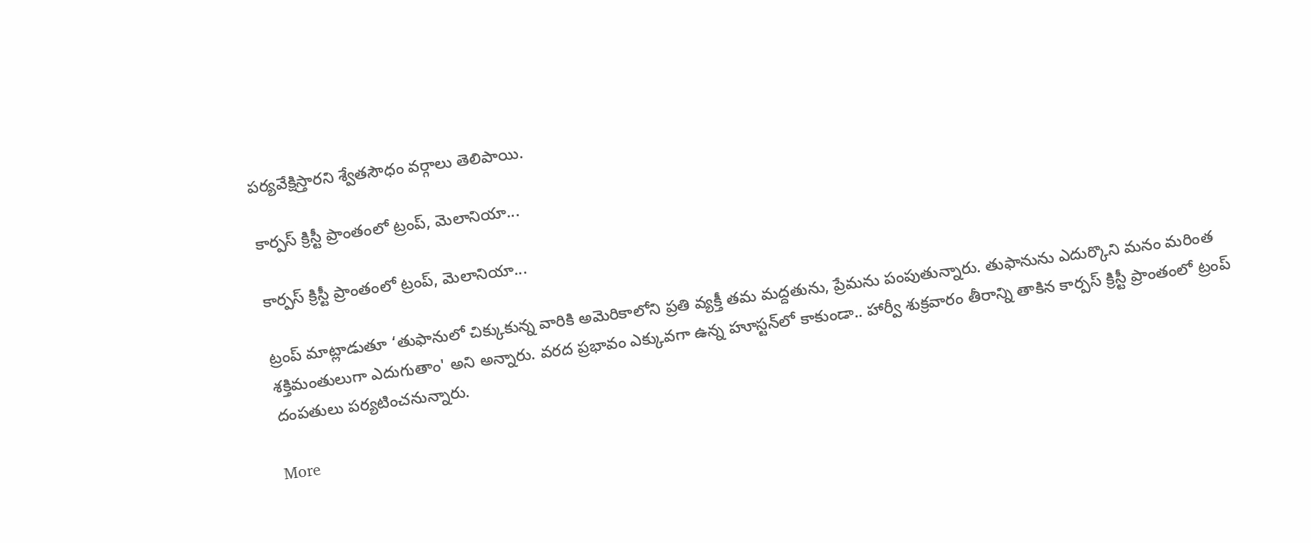పర్యవేక్షిస్తారని శ్వేతసౌధం వర్గాలు తెలిపాయి.

కార్పస్‌ క్రిస్టీ ప్రాంతంలో ట్రంప్, మెలానియా...

కార్పస్‌ క్రిస్టీ ప్రాంతంలో ట్రంప్, మెలానియా...

ట్రంప్‌ మాట్లాడుతూ ‘తుఫానులో చిక్కుకున్న వారికి అమెరికాలోని ప్రతి వ్యక్తీ తమ మద్దతును, ప్రేమను పంపుతున్నారు. తుఫానును ఎదుర్కొని మనం మరింత శక్తిమంతులుగా ఎదుగుతాం' అని అన్నారు. వరద ప్రభావం ఎక్కువగా ఉన్న హూస్టన్‌లో కాకుండా.. హార్వీ శుక్రవారం తీరాన్ని తాకిన కార్పస్‌ క్రిస్టీ ప్రాంతంలో ట్రంప్‌ దంపతులు పర్యటించనున్నారు.

More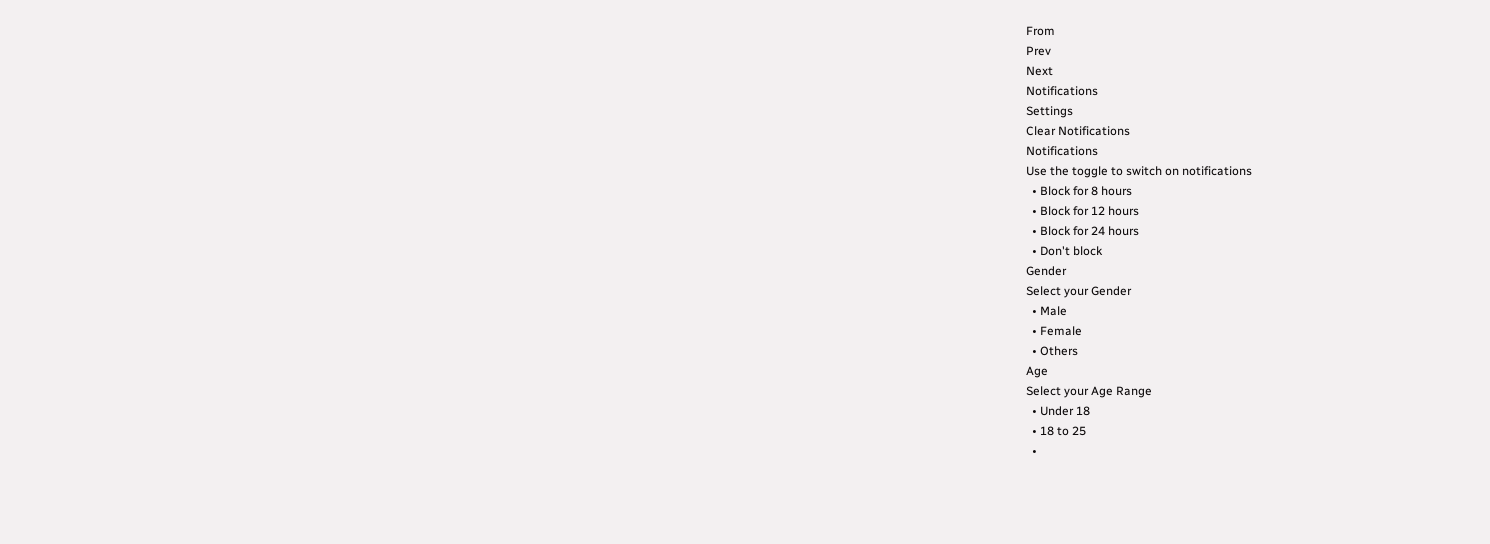From
Prev
Next
Notifications
Settings
Clear Notifications
Notifications
Use the toggle to switch on notifications
  • Block for 8 hours
  • Block for 12 hours
  • Block for 24 hours
  • Don't block
Gender
Select your Gender
  • Male
  • Female
  • Others
Age
Select your Age Range
  • Under 18
  • 18 to 25
  •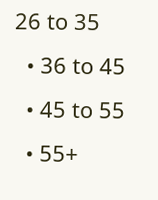26 to 35
  • 36 to 45
  • 45 to 55
  • 55+